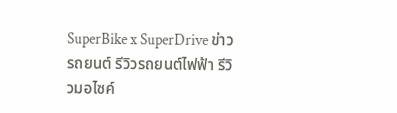SuperBike x SuperDrive ข่าวรถยนต์ รีวิวรถยนต์ไฟฟ้า รีวิวมอไซค์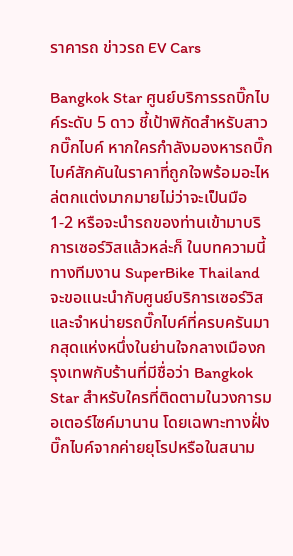ราคารถ ข่าวรถ EV Cars

Bangkok Star ศูนย์บริการรถบิ๊กไบค์ระดับ 5 ดาว ชี้เป้าพิกัดสำหรับสาวกบิ๊กไบค์ หากใครกำลังมองหารถบิ๊กไบค์สักคันในราคาที่ถูกใจพร้อมอะไหล่ตกแต่งมากมายไม่ว่าจะเป็นมือ 1-2 หรือจะนำรถของท่านเข้ามาบริการเซอร์วิสแล้วหล่ะก็ ในบทความนี้ทางทีมงาน SuperBike Thailand จะขอแนะนำกับศูนย์บริการเซอร์วิสและจำหน่ายรถบิ๊กไบค์ที่ครบครันมากสุดแห่งหนึ่งในย่านใจกลางเมืองกรุงเทพกับร้านที่มีชื่อว่า Bangkok Star สำหรับใครที่ติดตามในวงการมอเตอร์ไซค์มานาน โดยเฉพาะทางฝั่งบิ๊กไบค์จากค่ายยุโรปหรือในสนาม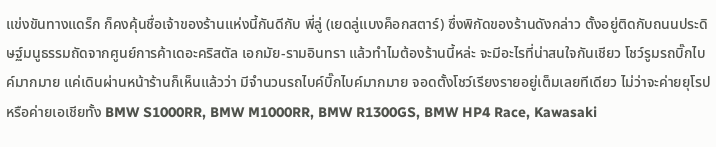แข่งขันทางแดร็ก ก็คงคุ้นชื่อเจ้าของร้านแห่งนี้กันดีกับ พี่ลู่ (เยดลู่แบงค็อกสตาร์) ซึ่งพิกัดของร้านดังกล่าว ตั้งอยู่ติดกับถนนประดิษฐ์มนูธรรมถัดจากศูนย์การค้าเดอะคริสตัล เอกมัย-รามอินทรา แล้วทำไมต้องร้านนี้หล่ะ จะมีอะไรที่น่าสนใจกันเชียว โชว์รูมรถบิ๊กไบค์มากมาย แค่เดินผ่านหน้าร้านก็เห็นแล้วว่า มีจำนวนรถไบค์บิ๊กไบค์มากมาย จอดตั้งโชว์เรียงรายอยู่เต็มเลยทีเดียว ไม่ว่าจะค่ายยุโรปหรือค่ายเอเชียทั้ง BMW S1000RR, BMW M1000RR, BMW R1300GS, BMW HP4 Race, Kawasaki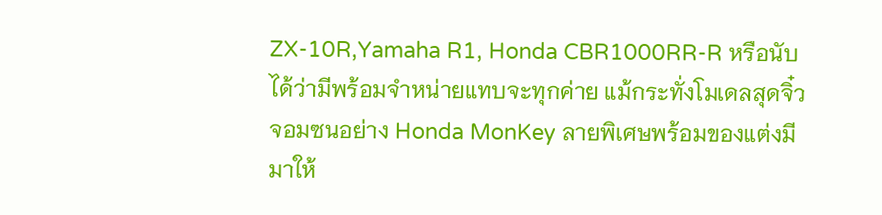ZX-10R,Yamaha R1, Honda CBR1000RR-R หรือนับได้ว่ามีพร้อมจำหน่ายแทบจะทุกค่าย แม้กระทั่งโมเดลสุดจิ๋วจอมซนอย่าง Honda MonKey ลายพิเศษพร้อมของแต่งมีมาให้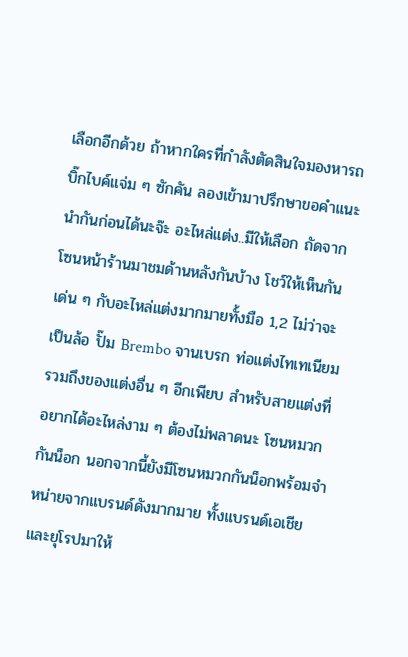เลือกอีกด้วย ถ้าหากใครที่กำลังตัดสินใจมองหารถบิ๊กไบค์แจ่ม ๆ ซักคัน ลองเข้ามาปรึกษาขอคำแนะนำกันก่อนได้นะจ๊ะ อะไหล่แต่ง..มีให้เลือก ถัดจากโซนหน้าร้านมาชมด้านหลังกันบ้าง โชว์ให้เห็นกันเด่น ๆ กับอะไหล่แต่งมากมายทั้งมือ 1,2 ไม่ว่าจะเป็นล้อ ปั๊ม Brembo จานเบรก ท่อแต่งไทเทเนียม รวมถึงของแต่งอื่น ๆ อีกเพียบ สำหรับสายแต่งที่อยากได้อะไหล่งาม ๆ ต้องไม่พลาดนะ โซนหมวกกันน็อก นอกจากนี้ยังมีโซนหมวกกันน็อกพร้อมจำหน่ายจากแบรนด์ดังมากมาย ทั้งแบรนด์เอเชียและยุโรปมาให้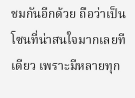ชมกันอีกด้วย ถือว่าเป็นโซนที่น่าสนใจมากเลยทีเดียว เพราะมีหลายทุก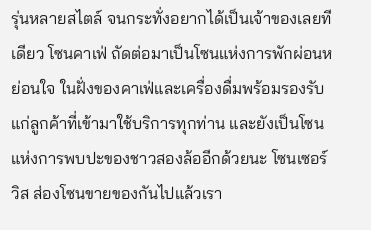รุ่นหลายสไตล์ จนกระทั่งอยากได้เป็นเจ้าของเลยทีเดียว โซนคาเฟ่ ถัดต่อมาเป็นโซนแห่งการพักผ่อนหย่อนใจ ในฝั่งของคาเฟ่และเครื่องดื่มพร้อมรองรับแก่ลูกค้าที่เข้ามาใช้บริการทุกท่าน และยังเป็นโซนแห่งการพบปะของชาวสองล้ออีกด้วยนะ โซนเซอร์วิส ส่องโซนขายของกันไปแล้วเรา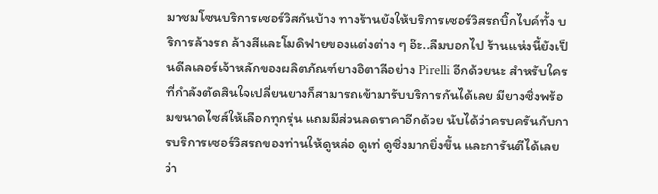มาชมโซนบริการเซอร์วิสกันบ้าง ทางร้านยังให้บริการเซอร์วิสรถบิ๊กไบค์ทั้ง บริการล้างรถ ล้างสีและโมดิฟายของแต่งต่าง ๆ อ๊ะ..ลืมบอกไป ร้านแห่งนี้ยังเป็นดีลเลอร์เจ้าหลักของผลิตภัณฑ์ยางอิตาลีอย่าง Pirelli อีกด้วยนะ สำหรับใครที่กำลังตัดสินใจเปลี่ยนยางก็สามารถเข้ามารับบริการกันได้เลย มียางซิ่งพร้อมขนาดไซส์ให้เลือกทุกรุ่น แถมมีส่วนลดราคาอีกด้วย นับได้ว่าครบครันกับการบริการเซอร์วิสรถของท่านให้ดูหล่อ ดูเท่ ดูซิ่งมากยิ่งขึ้น และการันตีได้เลยว่า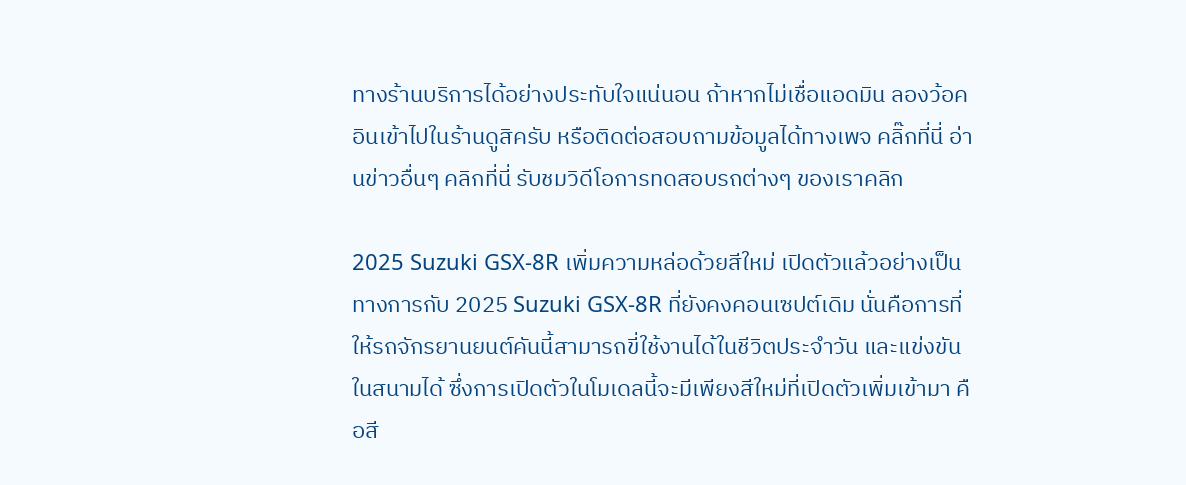ทางร้านบริการได้อย่างประทับใจแน่นอน ถ้าหากไม่เชื่อแอดมิน ลองว้อคอินเข้าไปในร้านดูสิครับ หรือติดต่อสอบถามข้อมูลได้ทางเพจ คลิ๊กที่นี่ อ่านข่าวอื่นๆ คลิกที่นี่ รับชมวิดีโอการทดสอบรถต่างๆ ของเราคลิก

2025 Suzuki GSX-8R เพิ่มความหล่อด้วยสีใหม่ เปิดตัวแล้วอย่างเป็นทางการกับ 2025 Suzuki GSX-8R ที่ยังคงคอนเซปต์เดิม นั่นคือการที่ให้รถจักรยานยนต์คันนี้สามารถขี่ใช้งานได้ในชีวิตประจำวัน และแข่งขันในสนามได้ ซึ่งการเปิดตัวในโมเดลนี้จะมีเพียงสีใหม่ที่เปิดตัวเพิ่มเข้ามา คือสี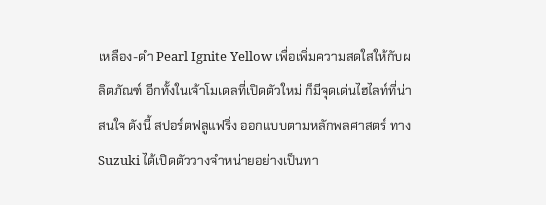เหลือง-ดำ Pearl Ignite Yellow เพื่อเพิ่มความสดใสให้กับผลิตภัณฑ์ อีกทั้งในเจ้าโมเดลที่เปิดตัวใหม่ ก็มีจุดเด่นไฮไลท์ที่น่าสนใจ ดังนี้ สปอร์ตฟลูแฟริ่ง ออกแบบตามหลักพลศาสตร์ ทาง Suzuki ได้เปิดตัววางจำหน่ายอย่างเป็นทา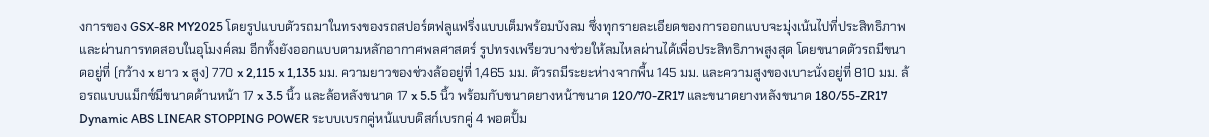งการของ GSX-8R MY2025 โดยรูปแบบตัวรถมาในทรงของรถสปอร์ตฟลูแฟริ่งแบบเต็มพร้อมบังลม ซึ่งทุกรายละเอียดของการออกแบบจะมุ่งเน้นไปที่ประสิทธิภาพ และผ่านการทดสอบในอุโมงค์ลม อีกทั้งยังออกแบบตามหลักอากาศพลศาสตร์ รูปทรงเพรียวบางช่วยให้ลมไหลผ่านได้เพื่อประสิทธิภาพสูงสุด โดยขนาดตัวรถมีขนาดอยู่ที่ (กว้าง x ยาว x สูง) 770 x 2,115 x 1,135 มม. ความยาวของช่วงล้ออยู่ที่ 1,465 มม. ตัวรถมีระยะห่างจากพื้น 145 มม. และความสูงของเบาะนั่งอยู่ที่ 810 มม. ล้อรถแบบแม็กซ์มีขนาดด้านหน้า 17 x 3.5 นิ้ว และล้อหลังขนาด 17 x 5.5 นิ้ว พร้อมกับขนาดยางหน้าขนาด 120/70-ZR17 และขนาดยางหลังขนาด 180/55-ZR17 Dynamic ABS LINEAR STOPPING POWER ระบบเบรกคู่หน้แบบดิสก์เบรกคู่ 4 พอตปั้ม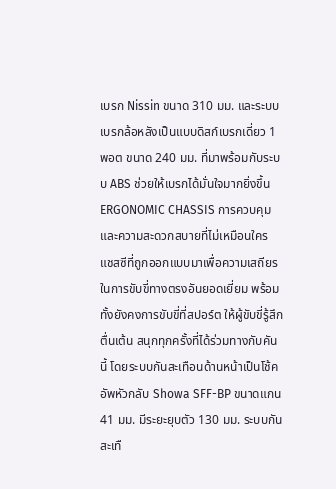เบรก Nissin ขนาด 310 มม. และระบบเบรกล้อหลังเป็นแบบดิสก์เบรกเดี่ยว 1 พอต ขนาด 240 มม. ที่มาพร้อมกับระบบ ABS ช่วยให้เบรกได้มั่นใจมากยิ่งขึ้น ERGONOMIC CHASSIS การควบคุมและความสะดวกสบายที่ไม่เหมือนใคร แชสซีที่ถูกออกแบบมาเพื่อความเสถียรในการขับขี่ทางตรงอันยอดเยี่ยม พร้อมทั้งยังคงการขับขี่ที่สปอร์ต ให้ผู้ขับขี่รู้สึกตื่นเต้น สนุกทุกครั้งที่ได้ร่วมทางกับคันนี้ โดยระบบกันสะเทือนด้านหน้าเป็นโช้คอัพหัวกลับ Showa SFF-BP ขนาดแกน 41 มม. มีระยะยุบตัว 130 มม. ระบบกันสะเทื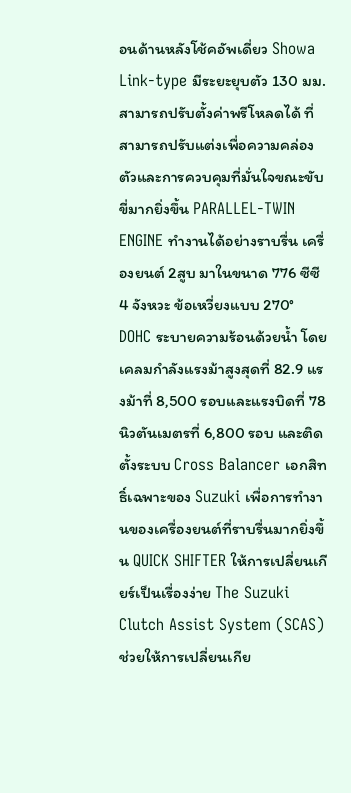อนด้านหลังโช้คอัพเดี่ยว Showa Link-type มีระยะยุบตัว 130 มม. สามารถปรับตั้งค่าพรีโหลดได้ ที่สามารถปรับแต่งเพื่อความคล่องตัวและการควบคุมที่มั่นใจขณะขับขี่มากยิ่งขึ้น PARALLEL-TWIN ENGINE ทํางานได้อย่างราบรื่น เครื่องยนต์ 2สูบ มาในขนาด 776 ซีซี 4 จังหวะ ข้อเหวี่ยงแบบ 270° DOHC ระบายความร้อนด้วยน้ำ โดยเคลมกำลังแรงม้าสูงสุดที่ 82.9 แรงม้าที่ 8,500 รอบและแรงบิดที่ 78 นิวตันเมตรที่ 6,800 รอบ และติดตั้งระบบ Cross Balancer เอกสิทธิ์เฉพาะของ Suzuki เพื่อการทำงานของเครื่องยนต์ที่ราบรื่นมากยิ่งขึ้น QUICK SHIFTER ให้การเปลี่ยนเกียร์เป็นเรื่องง่าย The Suzuki Clutch Assist System (SCAS) ช่วยให้การเปลี่ยนเกีย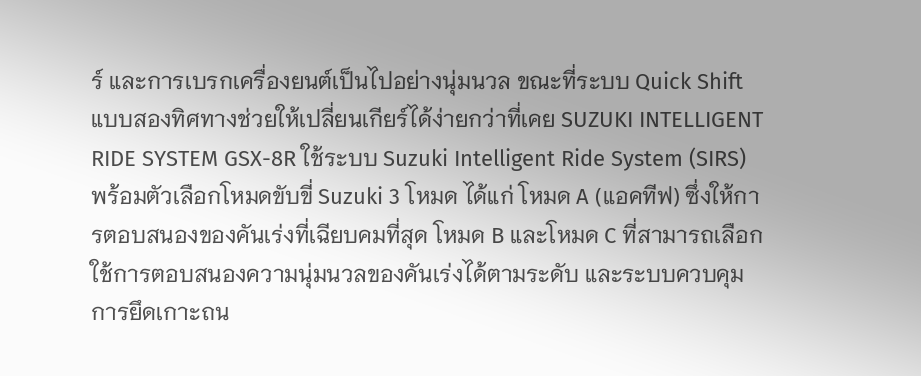ร์ และการเบรกเครื่องยนต์เป็นไปอย่างนุ่มนวล ขณะที่ระบบ Quick Shift แบบสองทิศทางช่วยให้เปลี่ยนเกียร์ได้ง่ายกว่าที่เคย SUZUKI INTELLIGENT RIDE SYSTEM GSX-8R ใช้ระบบ Suzuki Intelligent Ride System (SIRS) พร้อมตัวเลือกโหมดขับขี่ Suzuki 3 โหมด ได้แก่ โหมด A (แอคทีฟ) ซึ่งให้การตอบสนองของคันเร่งที่เฉียบคมที่สุด โหมด B และโหมด C ที่สามารถเลือกใช้การตอบสนองความนุ่มนวลของคันเร่งได้ตามระดับ และระบบควบคุมการยึดเกาะถน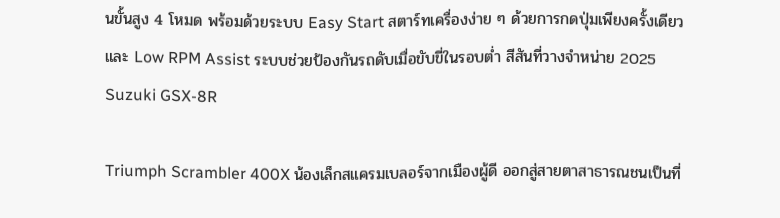นขั้นสูง 4 โหมด พร้อมด้วยระบบ Easy Start สตาร์ทเครื่องง่าย ๆ ด้วยการกดปุ่มเพียงครั้งเดียว และ Low RPM Assist ระบบช่วยป้องกันรถดับเมื่อขับขี่ในรอบต่ำ สีสันที่วางจำหน่าย 2025 Suzuki GSX-8R

Triumph Scrambler 400X น้องเล็กสแครมเบลอร์จากเมืองผู้ดี ออกสู่สายตาสาธารณชนเป็นที่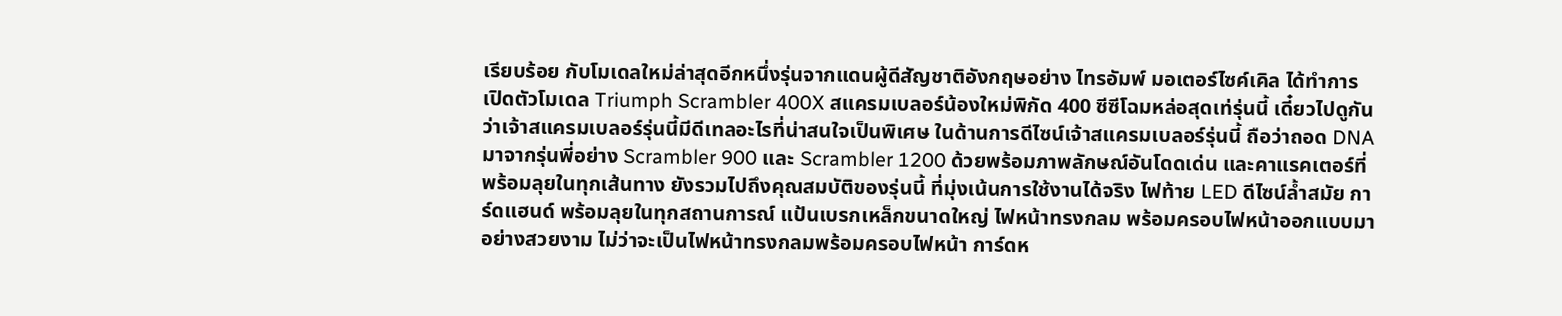เรียบร้อย กับโมเดลใหม่ล่าสุดอีกหนึ่งรุ่นจากแดนผู้ดีสัญชาติอังกฤษอย่าง ไทรอัมพ์ มอเตอร์ไซค์เคิล ได้ทำการเปิดตัวโมเดล Triumph Scrambler 400X สแครมเบลอร์น้องใหม่พิกัด 400 ซีซีโฉมหล่อสุดเท่รุ่นนี้ เดี๋ยวไปดูกันว่าเจ้าสแครมเบลอร์รุ่นนี้มีดีเทลอะไรที่น่าสนใจเป็นพิเศษ ในด้านการดีไซน์เจ้าสแครมเบลอร์รุ่นนี้ ถือว่าถอด DNA มาจากรุ่นพี่อย่าง Scrambler 900 และ Scrambler 1200 ด้วยพร้อมภาพลักษณ์อันโดดเด่น และคาแรคเตอร์ที่พร้อมลุยในทุกเส้นทาง ยังรวมไปถึงคุณสมบัติของรุ่นนี้ ที่มุ่งเน้นการใช้งานได้จริง ไฟท้าย LED ดีไซน์ล้ำสมัย การ์ดแฮนด์ พร้อมลุยในทุกสถานการณ์ แป้นเบรกเหล็กขนาดใหญ่ ไฟหน้าทรงกลม พร้อมครอบไฟหน้าออกแบบมาอย่างสวยงาม ไม่ว่าจะเป็นไฟหน้าทรงกลมพร้อมครอบไฟหน้า การ์ดห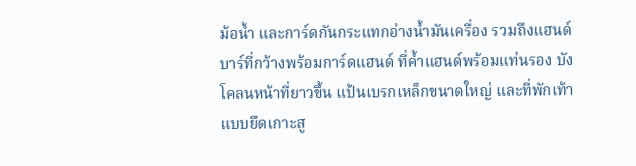ม้อน้ำ และการ์ดกันกระแทกอ่างน้ำมันเครื่อง รวมถึงแฮนด์บาร์ที่กว้างพร้อมการ์ดแฮนด์ ที่ค้ำแฮนด์พร้อมแท่นรอง บังโคลนหน้าที่ยาวขึ้น แป้นเบรกเหล็กขนาดใหญ่ และที่พักเท้าแบบยึดเกาะสู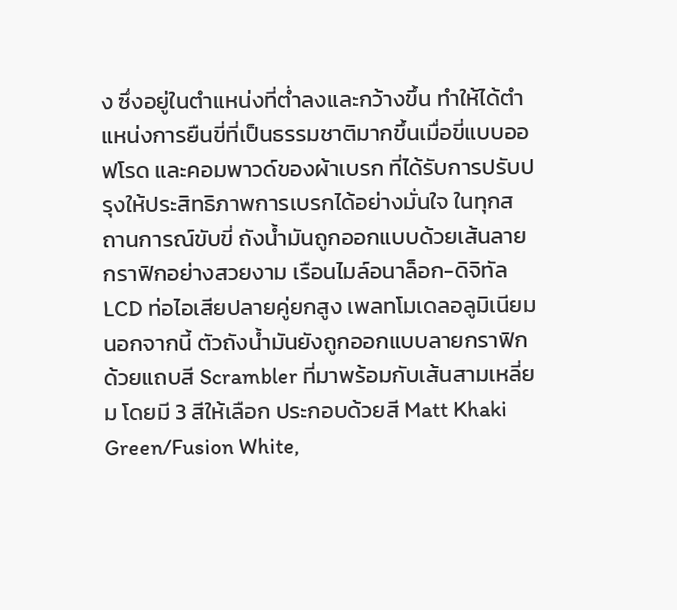ง ซึ่งอยู่ในตำแหน่งที่ต่ำลงและกว้างขึ้น ทำให้ได้ตำแหน่งการยืนขี่ที่เป็นธรรมชาติมากขึ้นเมื่อขี่แบบออฟโรด และคอมพาวด์ของผ้าเบรก ที่ได้รับการปรับปรุงให้ประสิทธิภาพการเบรกได้อย่างมั่นใจ ในทุกสถานการณ์ขับขี่ ถังน้ำมันถูกออกแบบด้วยเส้นลายกราฟิกอย่างสวยงาม เรือนไมล์อนาล็อก-ดิจิทัล LCD ท่อไอเสียปลายคู่ยกสูง เพลทโมเดลอลูมิเนียม นอกจากนี้ ตัวถังน้ำมันยังถูกออกแบบลายกราฟิกด้วยแถบสี Scrambler ที่มาพร้อมกับเส้นสามเหลี่ยม โดยมี 3 สีให้เลือก ประกอบด้วยสี Matt Khaki Green/Fusion White,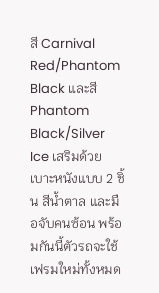สี Carnival Red/Phantom Black และสี Phantom Black/Silver Ice เสริมด้วยเบาะหนังแบบ 2 ชิ้น สีน้ำตาล และมือจับคนซ้อน พร้อมกันนี้ตัวรถจะใช้เฟรมใหม่ทั้งหมด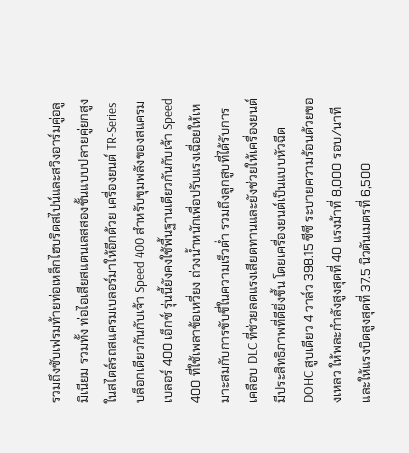รวมถึงซับเฟรมท้ายท่อเหล็กไฮบริดสไปน์และสวิงอาร์มคู่อลูมิเนียม รวมทั้ง ท่อไอเสียสแตนเลสสองชั้นแบบปลายคู่ยกสูง ในสไตล์รถสแครมเบลอร์มาให้อีกด้วย เครื่องยนต์ TR-Series บล็อกเดียวกันกับเจ้า Speed 400 สำหรับขุมพลังของสแครมเบลอร์ 400 เอ็กซ์ รุ่นนี้ยังคงใช้พื้นฐานเดียวกันกับเจ้า Speed 400 ที่ใช้เพลาข้อเหวี่ยง ถ่วงน้ำหนักเพื่อปรับแรงเฉื่อยให้เหมาะสมกับการขับขี่ในความเร็วต่ำ รวมถึงลูกสูบที่ได้รับการเคลือบ DLC ที่ช่วยลดแรงเสียดทานและยังช่วยให้เครื่องยนต์มีประสิทธิภาพที่ดียิ่งขึ้น โดยเครื่องยนต์เป็นแบบหัวฉีด DOHC สูบเดียว 4 วาล์ว 398.15 ซีซี ระบายความร้อนด้วยของเหลว ให้พละกำลังสูงสุดที่ 40 แรงม้าที่ 8,000 รอบ/นาที และให้แรงบิดสูงสุดที่ 37.5 นิวตันเมตรที่ 6,500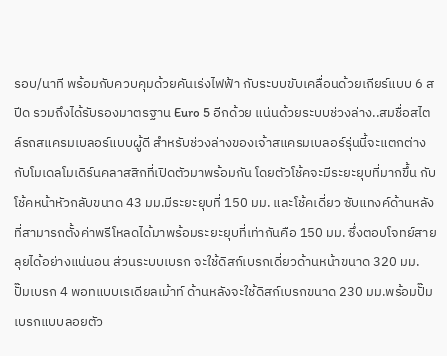รอบ/นาที พร้อมกับควบคุมด้วยคันเร่งไฟฟ้า กับระบบขับเคลื่อนด้วยเกียร์แบบ 6 สปีด รวมถึงได้รับรองมาตรฐาน Euro 5 อีกด้วย แน่นด้วยระบบช่วงล่าง..สมชื่อสไตล์รถสแครมเบลอร์แบบผู้ดี สำหรับช่วงล่างของเจ้าสแครมเบลอร์รุ่นนี้จะแตกต่างกับโมเดลโมเดิร์นคลาสสิกที่เปิดตัวมาพร้อมกัน โดยตัวโช้คจะมีระยะยุบที่มากขึ้น กับโช้คหน้าหัวกลับขนาด 43 มม.มีระยะยุบที่ 150 มม. และโช้คเดี่ยว ซับแทงค์ด้านหลัง ที่สามารถตั้งค่าพรีโหลดได้มาพร้อมระยะยุบที่เท่ากันคือ 150 มม. ซึ่งตอบโจทย์สายลุยได้อย่างแน่นอน ส่วนระบบเบรก จะใช้ดิสก์เบรกเดี่ยวด้านหน้าขนาด 320 มม. ปั๊มเบรก 4 พอทแบบเรเดียลเม้าท์ ด้านหลังจะใช้ดิสก์เบรกขนาด 230 มม.พร้อมปั๊มเบรกแบบลอยตัว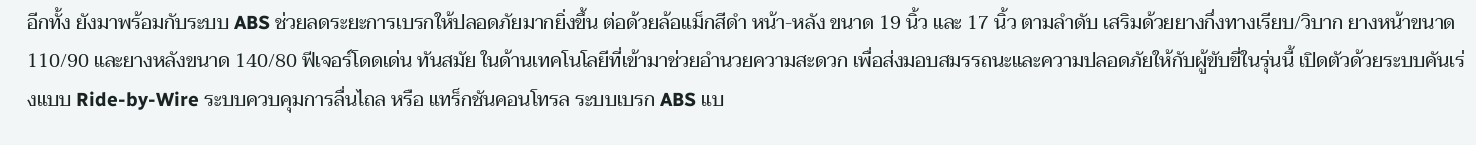อีกทั้ง ยังมาพร้อมกับระบบ ABS ช่วยลดระยะการเบรกให้ปลอดภัยมากยิ่งขึ้น ต่อด้วยล้อแม็กสีดำ หน้า-หลัง ขนาด 19 นิ้ว และ 17 นิ้ว ตามลำดับ เสริมด้วยยางกึ่งทางเรียบ/วิบาก ยางหน้าขนาด 110/90 และยางหลังขนาด 140/80 ฟีเจอร์โดดเด่น ทันสมัย ในด้านเทคโนโลยีที่เข้ามาช่วยอำนวยความสะดวก เพื่อส่งมอบสมรรถนะและความปลอดภัยให้กับผู้ขับขี่ในรุ่นนี้ เปิดตัวด้วยระบบคันเร่งแบบ Ride-by-Wire ระบบควบคุมการลื่นไถล หรือ แทร็กชันคอนโทรล ระบบเบรก ABS แบ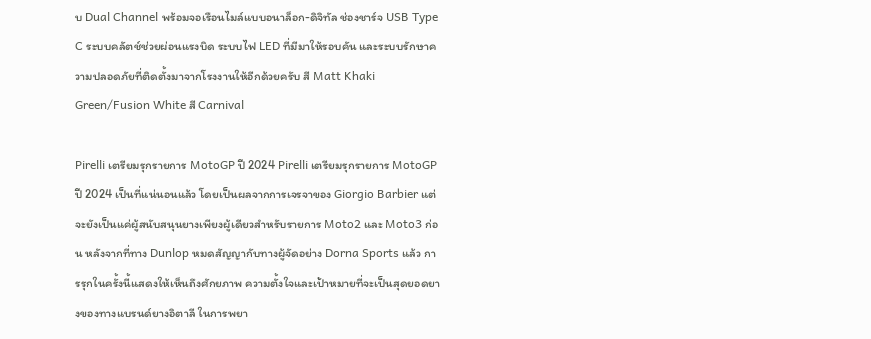บ Dual Channel พร้อมจอเรือนไมล์แบบอนาล็อก-ดิจิทัล ช่องชาร์จ USB Type C ระบบคลัตช์ช่วยผ่อนแรงบิด ระบบไฟ LED ที่มีมาให้รอบคัน และระบบรักษาความปลอดภัยที่ติดตั้งมาจากโรงงานให้อีกด้วยครับ สี Matt Khaki Green/Fusion White สี Carnival

Pirelli เตรียมรุกรายการ MotoGP ปี 2024 Pirelli เตรียมรุกรายการ MotoGP ปี 2024 เป็นที่แน่นอนแล้ว โดยเป็นผลจากการเจรจาของ Giorgio Barbier แต่จะยังเป็นแค่ผู้สนับสนุนยางเพียงผู้เดียวสำหรับรายการ Moto2 และ Moto3 ก่อน หลังจากที่ทาง Dunlop หมดสัญญากับทางผู้จัดอย่าง Dorna Sports แล้ว การรุกในครั้งนี้แสดงให้เห็นถึงศักยภาพ ความตั้งใจและเป้าหมายที่จะเป็นสุดยอดยางของทางแบรนด์ยางอิตาลี ในการพยา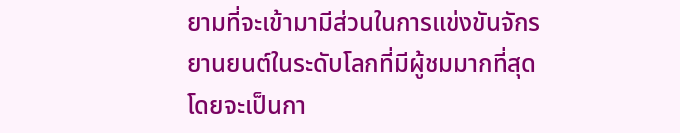ยามที่จะเข้ามามีส่วนในการแข่งขันจักรยานยนต์ในระดับโลกที่มีผู้ชมมากที่สุด โดยจะเป็นกา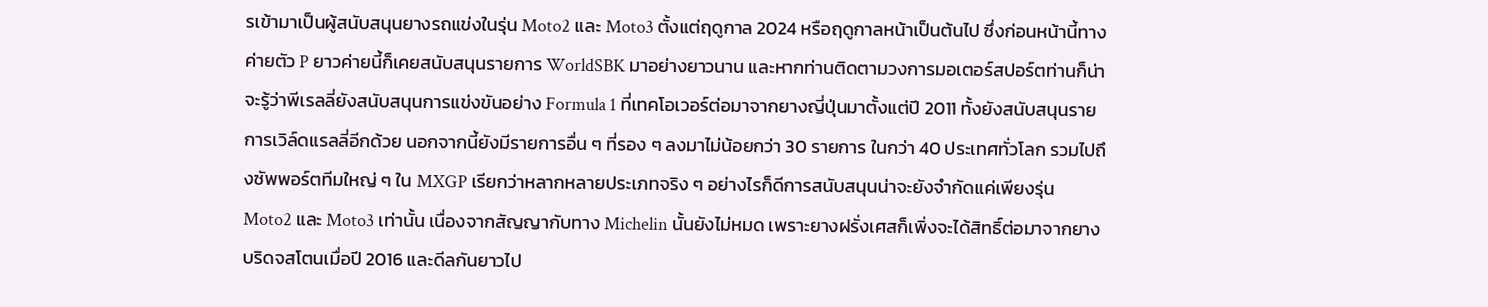รเข้ามาเป็นผู้สนับสนุนยางรถแข่งในรุ่น Moto2 และ Moto3 ตั้งแต่ฤดูกาล 2024 หรือฤดูกาลหน้าเป็นต้นไป ซึ่งก่อนหน้านี้ทางค่ายตัว P ยาวค่ายนี้ก็เคยสนับสนุนรายการ WorldSBK มาอย่างยาวนาน และหากท่านติดตามวงการมอเตอร์สปอร์ตท่านก็น่าจะรู้ว่าพีเรลลี่ยังสนับสนุนการแข่งขันอย่าง Formula 1 ที่เทคโอเวอร์ต่อมาจากยางญี่ปุ่นมาตั้งแต่ปี 2011 ทั้งยังสนับสนุนรายการเวิล์ดแรลลี่อีกด้วย นอกจากนี้ยังมีรายการอื่น ๆ ที่รอง ๆ ลงมาไม่น้อยกว่า 30 รายการ ในกว่า 40 ประเทศทั่วโลก รวมไปถึงซัพพอร์ตทีมใหญ่ ๆ ใน MXGP เรียกว่าหลากหลายประเภทจริง ๆ อย่างไรก็ดีการสนับสนุนน่าจะยังจำกัดแค่เพียงรุ่น Moto2 และ Moto3 เท่านั้น เนื่องจากสัญญากับทาง Michelin นั้นยังไม่หมด เพราะยางฝรั่งเศสก็เพิ่งจะได้สิทธิ์ต่อมาจากยางบริดจสโตนเมื่อปี 2016 และดีลกันยาวไป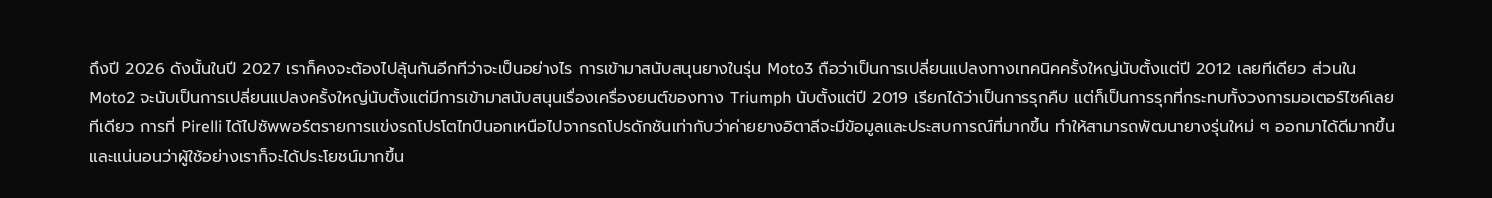ถึงปี 2026 ดังนั้นในปี 2027 เราก็คงจะต้องไปลุ้นกันอีกทีว่าจะเป็นอย่างไร การเข้ามาสนับสนุนยางในรุ่น Moto3 ถือว่าเป็นการเปลี่ยนแปลงทางเทคนิคครั้งใหญ่นับตั้งแต่ปี 2012 เลยทีเดียว ส่วนใน Moto2 จะนับเป็นการเปลี่ยนแปลงครั้งใหญ่นับตั้งแต่มีการเข้ามาสนับสนุนเรื่องเครื่องยนต์ของทาง Triumph นับตั้งแต่ปี 2019 เรียกได้ว่าเป็นการรุกคืบ แต่ก็เป็นการรุกที่กระทบทั้งวงการมอเตอร์ไซค์เลยทีเดียว การที่ Pirelli ได้ไปซัพพอร์ตรายการแข่งรถโปรโตไทป์นอกเหนือไปจากรถโปรดักชันเท่ากับว่าค่ายยางอิตาลีจะมีข้อมูลและประสบการณ์ที่มากขึ้น ทำให้สามารถพัฒนายางรุ่นใหม่ ๆ ออกมาได้ดีมากขึ้น และแน่นอนว่าผู้ใช้อย่างเราก็จะได้ประโยชน์มากขึ้น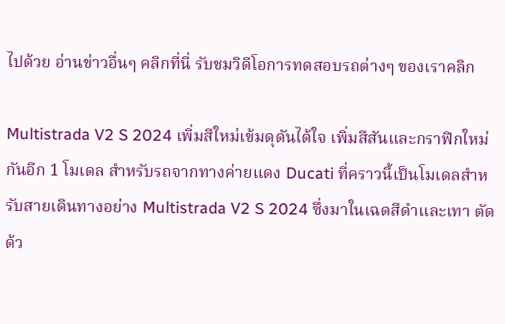ไปด้วย อ่านข่าวอื่นๆ คลิกที่นี่ รับชมวิดีโอการทดสอบรถต่างๆ ของเราคลิก

Multistrada V2 S 2024 เพิ่มสีใหม่เข้มดุดันได้ใจ เพิ่มสีสันและกราฟิกใหม่กันอีก 1 โมเดล สำหรับรถจากทางค่ายแดง Ducati ที่คราวนี้เป็นโมเดลสำหรับสายเดินทางอย่าง Multistrada V2 S 2024 ซึ่งมาในเฉดสีดำและเทา ตัดด้ว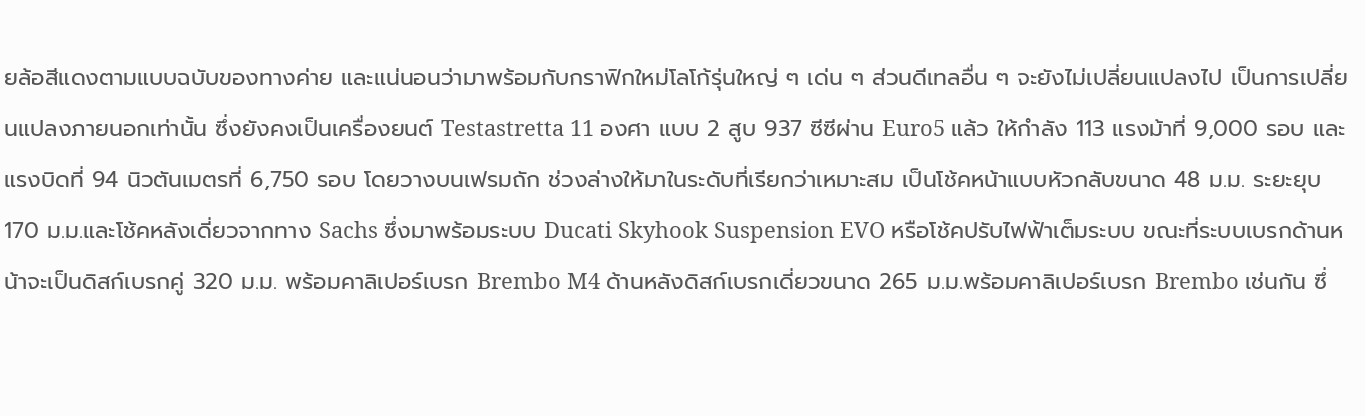ยล้อสีแดงตามแบบฉบับของทางค่าย และแน่นอนว่ามาพร้อมกับกราฟิกใหม่โลโก้รุ่นใหญ่ ๆ เด่น ๆ ส่วนดีเทลอื่น ๆ จะยังไม่เปลี่ยนแปลงไป เป็นการเปลี่ยนแปลงภายนอกเท่านั้น ซึ่งยังคงเป็นเครื่องยนต์ Testastretta 11 องศา แบบ 2 สูบ 937 ซีซีผ่าน Euro5 แล้ว ให้กำลัง 113 แรงม้าที่ 9,000 รอบ และแรงบิดที่ 94 นิวตันเมตรที่ 6,750 รอบ โดยวางบนเฟรมถัก ช่วงล่างให้มาในระดับที่เรียกว่าเหมาะสม เป็นโช้คหน้าแบบหัวกลับขนาด 48 ม.ม. ระยะยุบ 170 ม.ม.และโช้คหลังเดี่ยวจากทาง Sachs ซึ่งมาพร้อมระบบ Ducati Skyhook Suspension EVO หรือโช้คปรับไฟฟ้าเต็มระบบ ขณะที่ระบบเบรกด้านหน้าจะเป็นดิสก์เบรกคู่ 320 ม.ม. พร้อมคาลิเปอร์เบรก Brembo M4 ด้านหลังดิสก์เบรกเดี่ยวขนาด 265 ม.ม.พร้อมคาลิเปอร์เบรก Brembo เช่นกัน ซึ่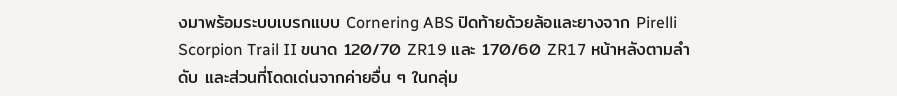งมาพร้อมระบบเบรกแบบ Cornering ABS ปิดท้ายด้วยล้อและยางจาก Pirelli Scorpion Trail II ขนาด 120/70 ZR19 และ 170/60 ZR17 หน้าหลังตามลำดับ และส่วนที่โดดเด่นจากค่ายอื่น ๆ ในกลุ่ม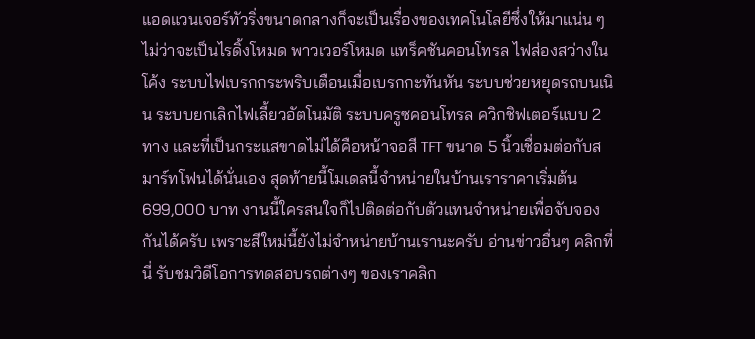แอดแวนเจอร์ทัวริ่งขนาดกลางก็จะเป็นเรื่องของเทคโนโลยีซึ่งให้มาแน่น ๆ ไม่ว่าจะเป็นไรดิ้งโหมด พาวเวอร์โหมด แทร็คชันคอนโทรล ไฟส่องสว่างในโค้ง ระบบไฟเบรกกระพริบเตือนเมื่อเบรกกะทันหัน ระบบช่วยหยุดรถบนเนิน ระบบยกเลิกไฟเลี้ยวอัตโนมัติ ระบบครูซคอนโทรล ควิกชิฟเตอร์แบบ 2 ทาง และที่เป็นกระแสขาดไม่ได้คือหน้าจอสี TFT ขนาด 5 นิ้วเชื่อมต่อกับสมาร์ทโฟนได้นั่นเอง สุดท้ายนี้โมเดลนี้จำหน่ายในบ้านเราราคาเริ่มต้น 699,000 บาท งานนี้ใครสนใจก็ไปติดต่อกับตัวแทนจำหน่ายเพื่อจับจองกันได้ครับ เพราะสีใหม่นี้ยังไม่จำหน่ายบ้านเรานะครับ อ่านข่าวอื่นๆ คลิกที่นี่ รับชมวิดีโอการทดสอบรถต่างๆ ของเราคลิก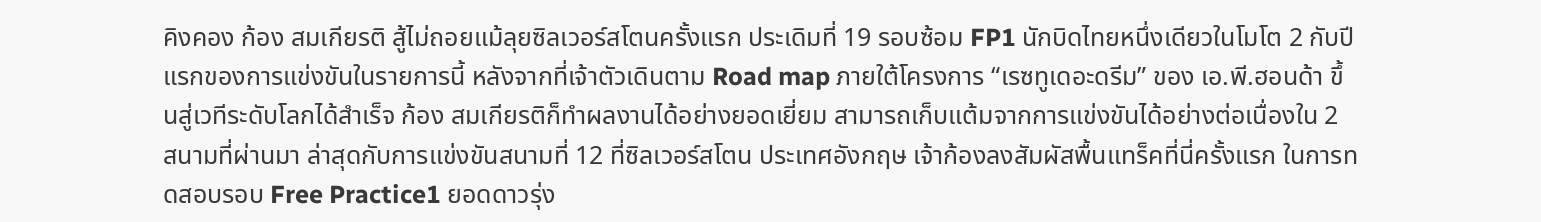คิงคอง ก้อง สมเกียรติ สู้ไม่ถอยแม้ลุยซิลเวอร์สโตนครั้งแรก ประเดิมที่ 19 รอบซ้อม FP1 นักบิดไทยหนึ่งเดียวในโมโต 2 กับปีแรกของการแข่งขันในรายการนี้ หลังจากที่เจ้าตัวเดินตาม Road map ภายใต้โครงการ “เรซทูเดอะดรีม” ของ เอ.พี.ฮอนด้า ขึ้นสู่เวทีระดับโลกได้สำเร็จ ก้อง สมเกียรติก็ทำผลงานได้อย่างยอดเยี่ยม สามารถเก็บแต้มจากการแข่งขันได้อย่างต่อเนื่องใน 2 สนามที่ผ่านมา ล่าสุดกับการแข่งขันสนามที่ 12 ที่ซิลเวอร์สโตน ประเทศอังกฤษ เจ้าก้องลงสัมผัสพื้นแทร็คที่นี่ครั้งแรก ในการทดสอบรอบ Free Practice1 ยอดดาวรุ่ง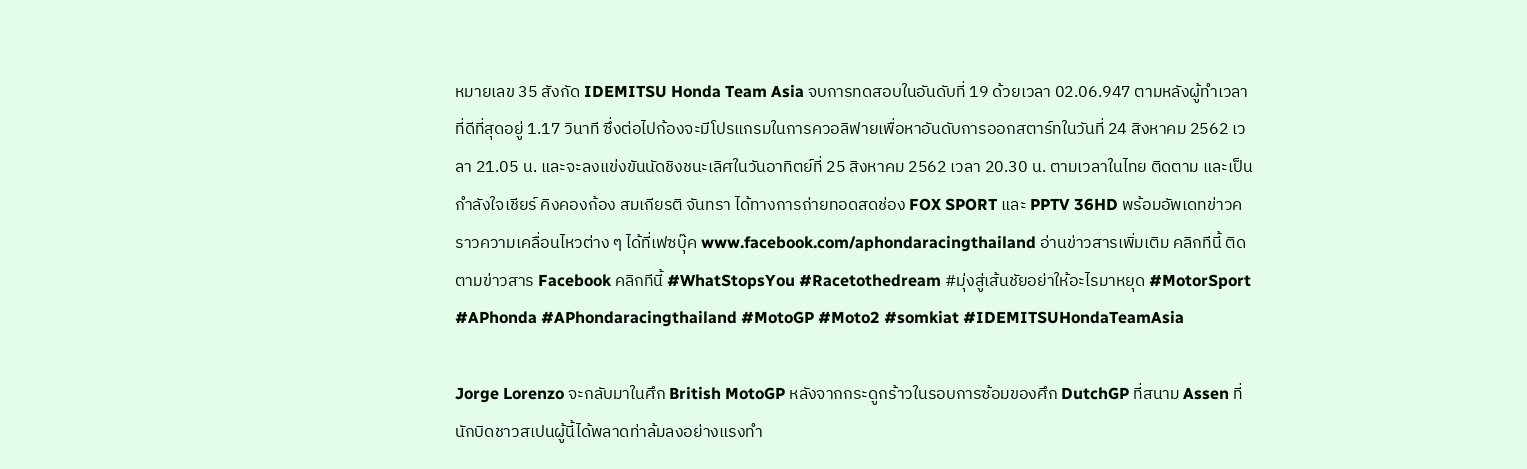หมายเลข 35 สังกัด IDEMITSU Honda Team Asia จบการทดสอบในอันดับที่ 19 ด้วยเวลา 02.06.947 ตามหลังผู้ทำเวลาที่ดีที่สุดอยู่ 1.17 วินาที ซึ่งต่อไปก้องจะมีโปรแกรมในการควอลิฟายเพื่อหาอันดับการออกสตาร์ทในวันที่ 24 สิงหาคม 2562 เวลา 21.05 น. และจะลงแข่งขันนัดชิงชนะเลิศในวันอาทิตย์ที่ 25 สิงหาคม 2562 เวลา 20.30 น. ตามเวลาในไทย ติดตาม และเป็นกำลังใจเชียร์ คิงคองก้อง สมเกียรติ จันทรา ได้ทางการถ่ายทอดสดช่อง FOX SPORT และ PPTV 36HD พร้อมอัพเดทข่าวคราวความเคลื่อนไหวต่าง ๆ ได้ที่เฟซบุ๊ค www.facebook.com/aphondaracingthailand อ่านข่าวสารเพิ่มเติม คลิกทีนี้ ติดตามข่าวสาร Facebook คลิกทีนี้ #WhatStopsYou #Racetothedream #มุ่งสู่เส้นชัยอย่าให้อะไรมาหยุด #MotorSport #APhonda #APhondaracingthailand #MotoGP #Moto2 #somkiat #IDEMITSUHondaTeamAsia

Jorge Lorenzo จะกลับมาในศึก British MotoGP หลังจากกระดูกร้าวในรอบการซ้อมของศึก DutchGP ที่สนาม Assen ที่นักบิดชาวสเปนผู้นี้ได้พลาดท่าล้มลงอย่างแรงทำ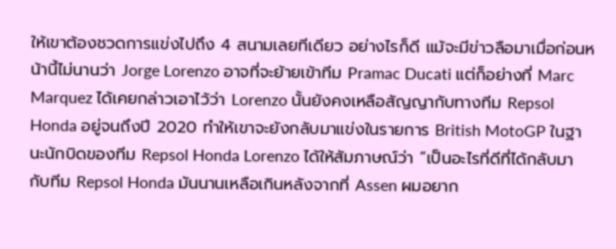ให้เขาต้องชวดการแข่งไปถึง 4 สนามเลยทีเดียว อย่างไรก็ดี แม้จะมีข่าวลือมาเมื่อก่อนหน้านี้ไม่นานว่า Jorge Lorenzo อาจที่จะย้ายเข้าทีม Pramac Ducati แต่ก็อย่างที่ Marc Marquez ได้เคยกล่าวเอาไว้ว่า Lorenzo นั้นยังคงเหลือสัญญากับทางทีม Repsol Honda อยู่จนถึงปี 2020 ทำให้เขาจะยังกลับมาแข่งในรายการ British MotoGP ในฐานะนักบิดของทีม Repsol Honda Lorenzo ได้ให้สัมภาษณ์ว่า “เป็นอะไรที่ดีที่ได้กลับมากับทีม Repsol Honda มันนานเหลือเกินหลังจากที่ Assen ผมอยาก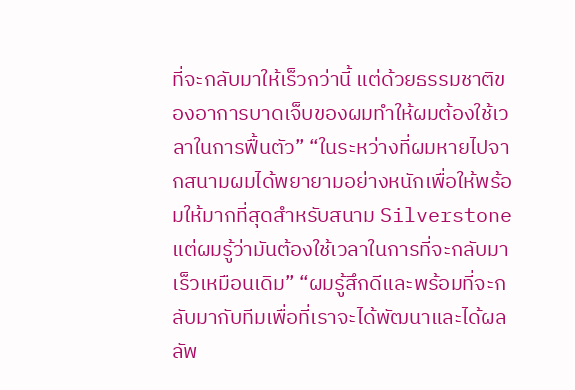ที่จะกลับมาให้เร็วกว่านี้ แต่ด้วยธรรมชาติของอาการบาดเจ็บของผมทำให้ผมต้องใช้เวลาในการฟื้นตัว” “ในระหว่างที่ผมหายไปจากสนามผมได้พยายามอย่างหนักเพื่อให้พร้อมให้มากที่สุดสำหรับสนาม Silverstone แต่ผมรู้ว่ามันต้องใช้เวลาในการที่จะกลับมาเร็วเหมือนเดิม” “ผมรู้สึกดีและพร้อมที่จะกลับมากับทีมเพื่อที่เราจะได้พัฒนาและได้ผลลัพ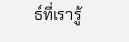ธ์ที่เรารู้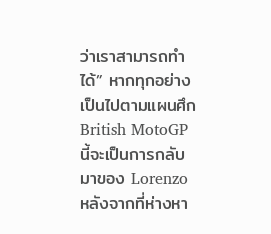ว่าเราสามารถทำได้” หากทุกอย่างเป็นไปตามแผนศึก British MotoGP นี้จะเป็นการกลับมาของ Lorenzo หลังจากที่ห่างหา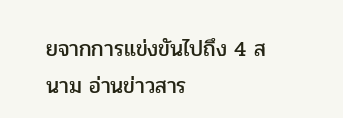ยจากการแข่งขันไปถึง 4 สนาม อ่านข่าวสาร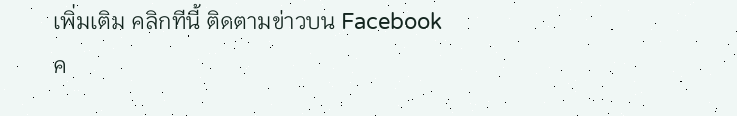เพิ่มเติม คลิกทีนี้ ติดตามข่าวบน Facebook ค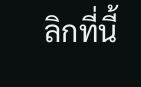ลิกที่นี้